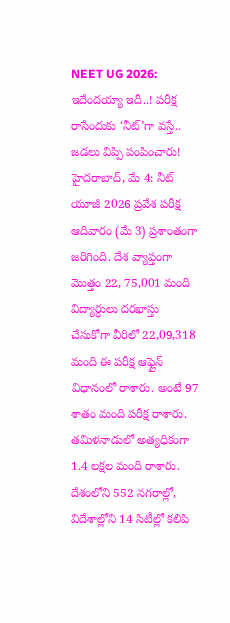NEET UG 2026: ఇదేందయ్యా ఇదీ..! పరీక్ష రాసేందుకు ‘నీట్’గా వస్తే.. జడలు విప్పి పంపించారు!
హైదరాబాద్, మే 4: నీట్ యూజీ 2026 ప్రవేశ పరీక్ష ఆదివారం (మే 3) ప్రశాంతంగా జరిగింది. దేశ వ్యాప్తంగా మొత్తం 22, 75,001 మంది విద్యార్ధులు దరఖాస్తు చేసుకోగా వీరిలో 22,09,318 మంది ఈ పరీక్ష ఆఫ్లైన్ విధానంలో రాశారు. అంటే 97 శాతం మంది పరీక్ష రాశారు. తమిళనాడులో అత్యధికంగా 1.4 లక్షల మంది రాశారు. దేశంలోని 552 నగరాల్లో, విదేశాల్లోని 14 సిటీల్లో కలిపి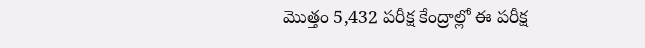మొత్తం 5,432 పరీక్ష కేంద్రాల్లో ఈ పరీక్ష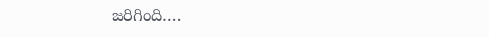జరిగింది….